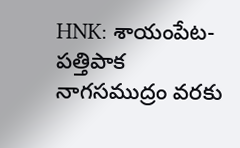HNK: శాయంపేట- పత్తిపాక నాగసముద్రం వరకు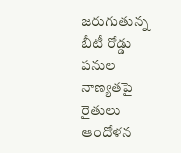జరుగుతున్న బీటీ రోడ్డు పనుల నాణ్యతపై రైతులు ఆందోళన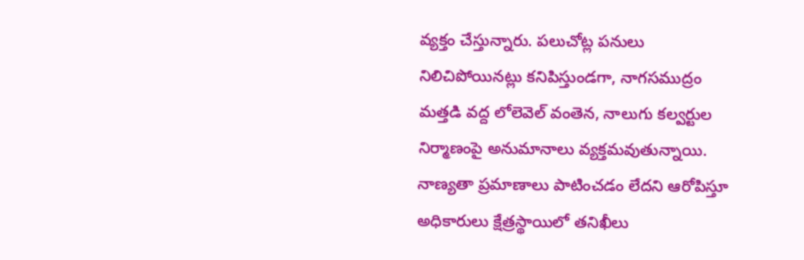వ్యక్తం చేస్తున్నారు. పలుచోట్ల పనులు నిలిచిపోయినట్లు కనిపిస్తుండగా, నాగసముద్రం మత్తడి వద్ద లోలెవెల్ వంతెన, నాలుగు కల్వర్టుల నిర్మాణంపై అనుమానాలు వ్యక్తమవుతున్నాయి. నాణ్యతా ప్రమాణాలు పాటించడం లేదని ఆరోపిస్తూ అధికారులు క్షేత్రస్థాయిలో తనిఖీలు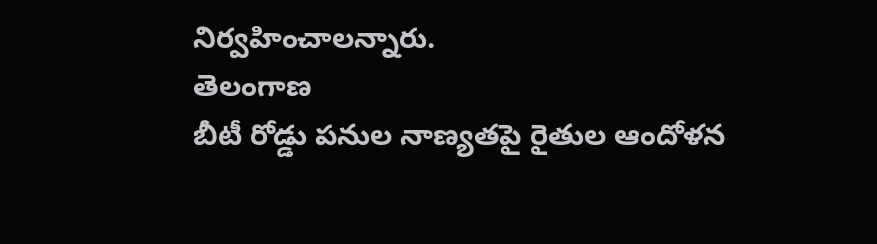నిర్వహించాలన్నారు.
తెలంగాణ
బీటీ రోడ్డు పనుల నాణ్యతపై రైతుల ఆందోళన